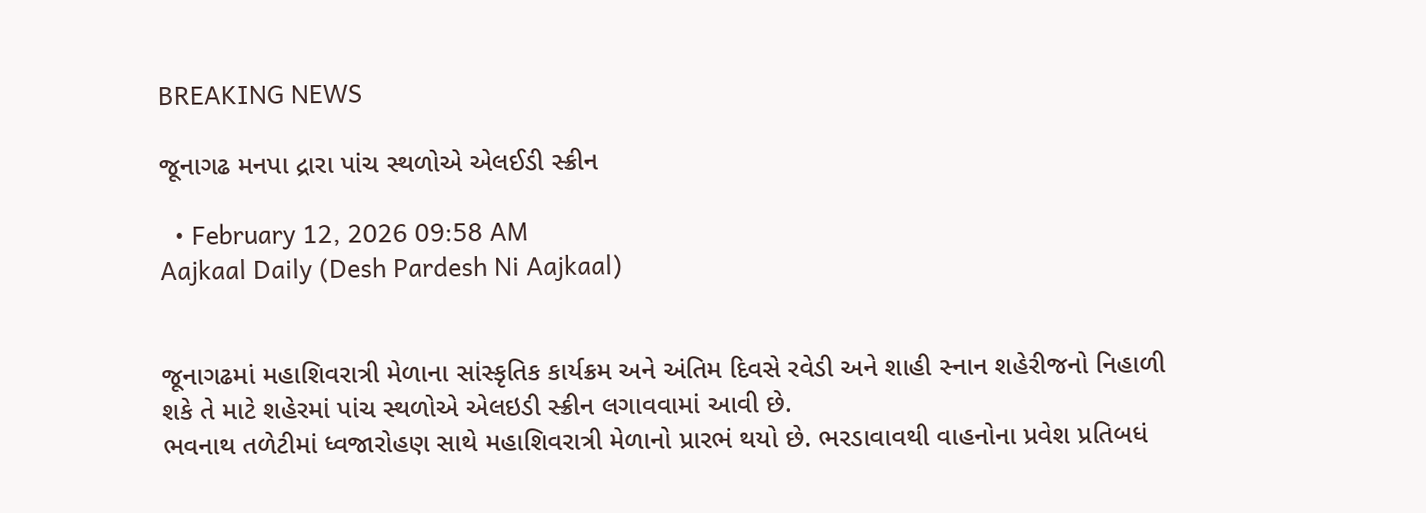BREAKING NEWS

જૂનાગઢ મનપા દ્રારા પાંચ સ્થળોએ એલઈડી સ્ક્રીન

  • February 12, 2026 09:58 AM
Aajkaal Daily (Desh Pardesh Ni Aajkaal)


જૂનાગઢમાં મહાશિવરાત્રી મેળાના સાંસ્કૃતિક કાર્યક્રમ અને અંતિમ દિવસે રવેડી અને શાહી સ્નાન શહેરીજનો નિહાળી શકે તે માટે શહેરમાં પાંચ સ્થળોએ એલઇડી સ્ક્રીન લગાવવામાં આવી છે.
ભવનાથ તળેટીમાં ધ્વજારોહણ સાથે મહાશિવરાત્રી મેળાનો પ્રારભં થયો છે. ભરડાવાવથી વાહનોના પ્રવેશ પ્રતિબધં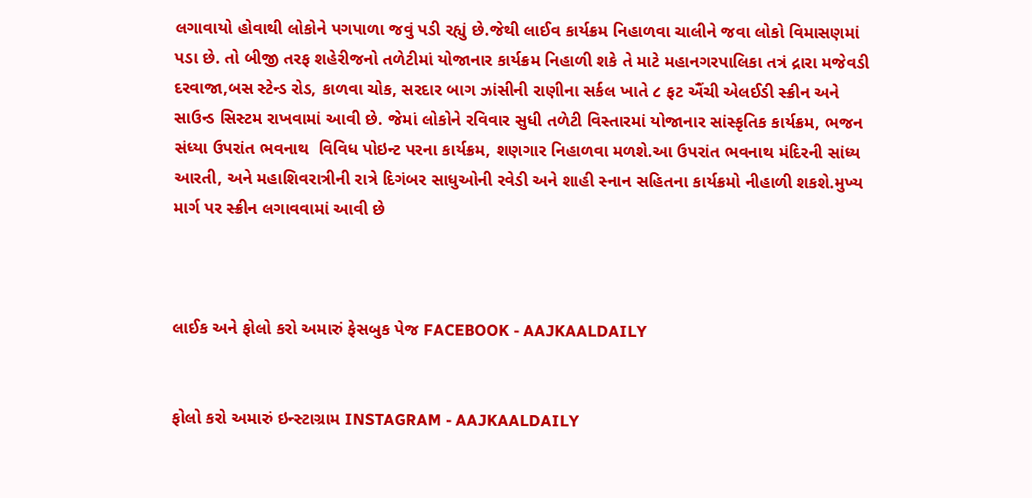લગાવાયો હોવાથી લોકોને પગપાળા જવું પડી રહ્યું છે.જેથી લાઈવ કાર્યક્રમ નિહાળવા ચાલીને જવા લોકો વિમાસણમાં પડા છે. તો બીજી તરફ શહેરીજનો તળેટીમાં યોજાનાર કાર્યક્રમ નિહાળી શકે તે માટે મહાનગરપાલિકા તત્રં દ્રારા મજેવડી દરવાજા,બસ સ્ટેન્ડ રોડ, કાળવા ચોક, સરદાર બાગ ઝાંસીની રાણીના સર્કલ ખાતે ૮ ફટ ઐંચી એલઈડી સ્ક્રીન અને સાઉન્ડ સિસ્ટમ રાખવામાં આવી છે. જેમાં લોકોને રવિવાર સુધી તળેટી વિસ્તારમાં યોજાનાર સાંસ્કૃતિક કાર્યક્રમ, ભજન સંધ્યા ઉપરાંત ભવનાથ  વિવિધ પોઇન્ટ પરના કાર્યક્રમ, શણગાર નિહાળવા મળશે.આ ઉપરાંત ભવનાથ મંદિરની સાંધ્ય આરતી, અને મહાશિવરાત્રીની રાત્રે દિગંબર સાધુઓની રવેડી અને શાહી સ્નાન સહિતના કાર્યક્રમો નીહાળી શકશે.મુખ્ય માર્ગ પર સ્ક્રીન લગાવવામાં આવી છે



લાઈક અને ફોલો કરો અમારું ફેસબુક પેજ FACEBOOK - AAJKAALDAILY


ફોલો કરો અમારું ઇન્સ્ટાગ્રામ INSTAGRAM - AAJKAALDAILY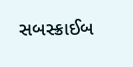સબસ્ક્રાઈબ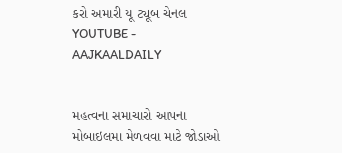કરો અમારી યૂ ટ્યૂબ ચેનલ YOUTUBE - AAJKAALDAILY


મહત્વના સમાચારો આપના મોબાઇલમા મેળવવા માટે જોડાઓ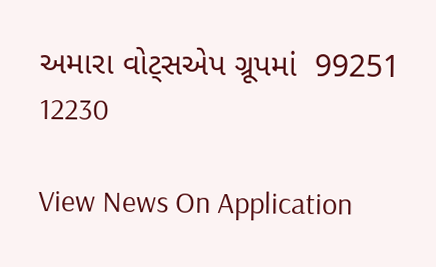અમારા વોટ્સએપ ગ્રૂપમાં  99251 12230

View News On Application